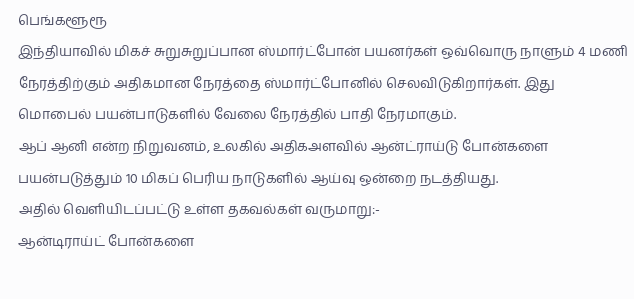பெங்களூரூ
இந்தியாவில் மிகச் சுறுசுறுப்பான ஸ்மார்ட்போன் பயனர்கள் ஒவ்வொரு நாளும் 4 மணி நேரத்திற்கும் அதிகமான நேரத்தை ஸ்மார்ட்போனில் செலவிடுகிறார்கள். இது மொபைல் பயன்பாடுகளில் வேலை நேரத்தில் பாதி நேரமாகும்.
ஆப் ஆனி என்ற நிறுவனம், உலகில் அதிகஅளவில் ஆன்ட்ராய்டு போன்களை பயன்படுத்தும் 10 மிகப் பெரிய நாடுகளில் ஆய்வு ஒன்றை நடத்தியது.
அதில் வெளியிடப்பட்டு உள்ள தகவல்கள் வருமாறு:-
ஆன்டிராய்ட் போன்களை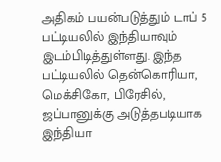அதிகம் பயன்படுத்தும் டாப் 5 பட்டியலில் இந்தியாவும் இடம்பிடித்துள்ளது. இந்த பட்டியலில் தென்கொரியா, மெக்சிகோ, பிரேசில், ஜப்பானுக்கு அடுத்தபடியாக இந்தியா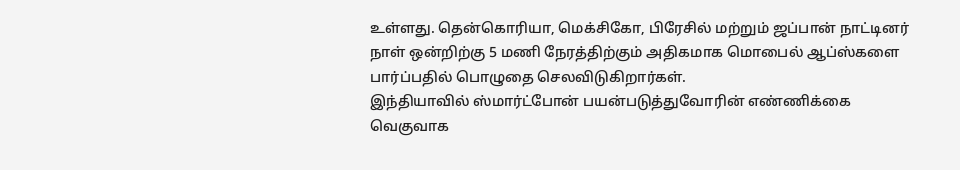உள்ளது. தென்கொரியா, மெக்சிகோ, பிரேசில் மற்றும் ஜப்பான் நாட்டினர் நாள் ஒன்றிற்கு 5 மணி நேரத்திற்கும் அதிகமாக மொபைல் ஆப்ஸ்களை பார்ப்பதில் பொழுதை செலவிடுகிறார்கள்.
இந்தியாவில் ஸ்மார்ட்போன் பயன்படுத்துவோரின் எண்ணிக்கை வெகுவாக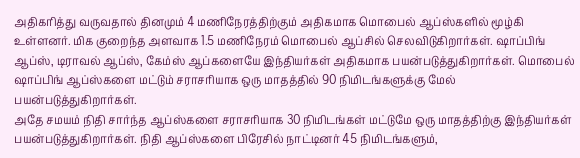அதிகரித்து வருவதால் தினமும் 4 மணிநேரத்திற்கும் அதிகமாக மொபைல் ஆப்ஸ்களில் மூழ்கி உள்ளனர். மிக குறைந்த அளவாக 1.5 மணிநேரம் மொபைல் ஆப்சில் செலவிடுகிறார்கள். ஷாப்பிங் ஆப்ஸ், டிராவல் ஆப்ஸ், கேம்ஸ் ஆப்களையே இந்தியர்கள் அதிகமாக பயன்படுத்துகிறார்கள். மொபைல் ஷாப்பிங் ஆப்ஸ்களை மட்டும் சராசரியாக ஒரு மாதத்தில் 90 நிமிடங்களுக்கு மேல் பயன்படுத்துகிறார்கள்.
அதே சமயம் நிதி சார்ந்த ஆப்ஸ்களை சராசரியாக 30 நிமிடங்கள் மட்டுமே ஒரு மாதத்திற்கு இந்தியர்கள் பயன்படுத்துகிறார்கள். நிதி ஆப்ஸ்களை பிரேசில் நாட்டினர் 45 நிமிடங்களும்,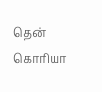தென் கொரியா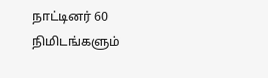நாட்டினர் 60 நிமிடங்களும்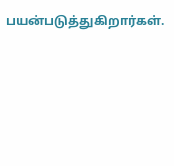பயன்படுத்துகிறார்கள்.